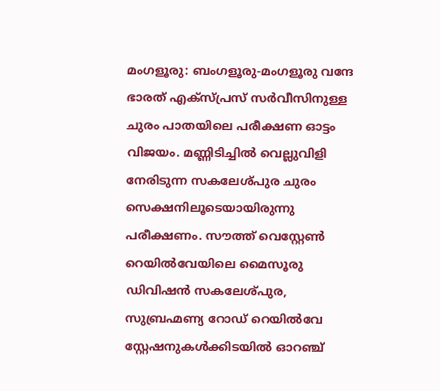മംഗളൂരു: ബംഗളൂരു-മംഗളൂരു വന്ദേ ഭാരത് എക്സ്പ്രസ് സർവീസിനുള്ള ചുരം പാതയിലെ പരീക്ഷണ ഓട്ടം വിജയം. മണ്ണിടിച്ചിൽ വെല്ലുവിളി നേരിടുന്ന സകലേശ്പുര ചുരം സെക്ഷനിലൂടെയായിരുന്നു പരീക്ഷണം. സൗത്ത് വെസ്റ്റേൺ റെയിൽവേയിലെ മൈസൂരു ഡിവിഷൻ സകലേശ്പുര, സുബ്രഹ്മണ്യ റോഡ് റെയിൽവേ സ്റ്റേഷനുകൾക്കിടയിൽ ഓറഞ്ച്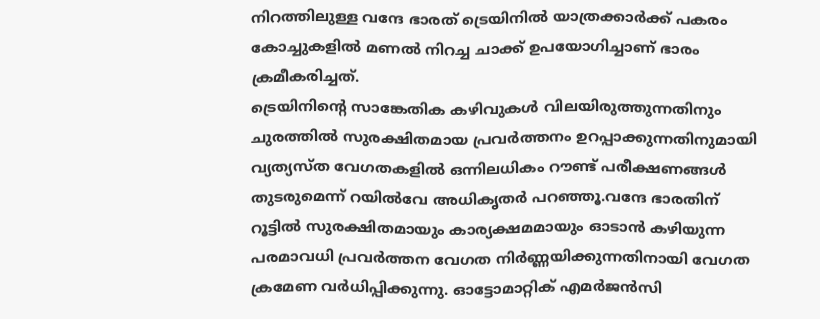നിറത്തിലുള്ള വന്ദേ ഭാരത് ട്രെയിനിൽ യാത്രക്കാർക്ക് പകരം കോച്ചുകളിൽ മണൽ നിറച്ച ചാക്ക് ഉപയോഗിച്ചാണ് ഭാരം ക്രമീകരിച്ചത്.
ട്രെയിനിന്റെ സാങ്കേതിക കഴിവുകൾ വിലയിരുത്തുന്നതിനും ചുരത്തിൽ സുരക്ഷിതമായ പ്രവർത്തനം ഉറപ്പാക്കുന്നതിനുമായി വ്യത്യസ്ത വേഗതകളിൽ ഒന്നിലധികം റൗണ്ട് പരീക്ഷണങ്ങൾ തുടരുമെന്ന് റയിൽവേ അധികൃതർ പറഞ്ഞൂ.വന്ദേ ഭാരതിന് റൂട്ടിൽ സുരക്ഷിതമായും കാര്യക്ഷമമായും ഓടാൻ കഴിയുന്ന പരമാവധി പ്രവർത്തന വേഗത നിർണ്ണയിക്കുന്നതിനായി വേഗത ക്രമേണ വർധിപ്പിക്കുന്നു. ഓട്ടോമാറ്റിക് എമർജൻസി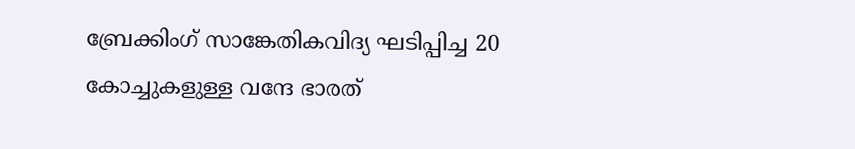ബ്രേക്കിംഗ് സാങ്കേതികവിദ്യ ഘടിപ്പിച്ച 20 കോച്ചുകളുള്ള വന്ദേ ഭാരത്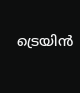ട്രെയിൻ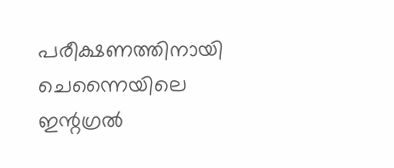പരീക്ഷണത്തിനായി ചെന്നൈയിലെ ഇന്റഗ്രൽ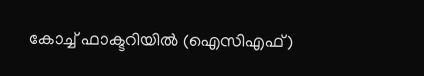കോച്ച് ഫാക്ടറിയിൽ (ഐസിഎഫ്)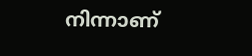നിന്നാണ്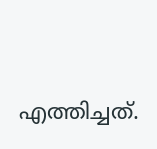എത്തിച്ചത്.